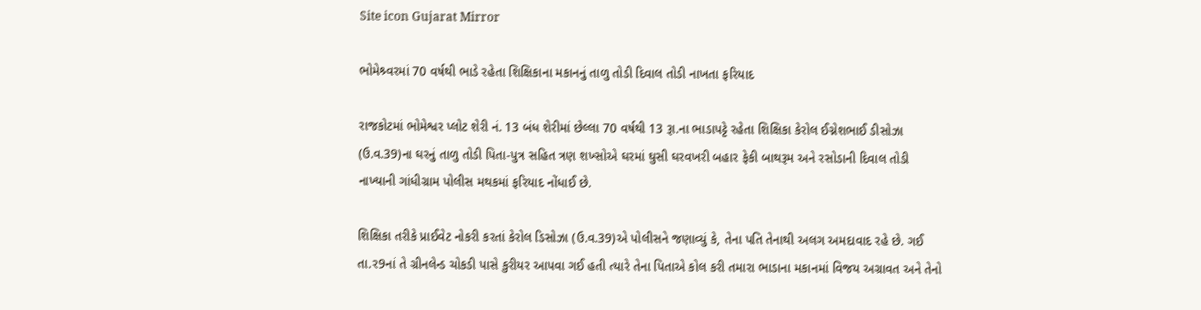Site icon Gujarat Mirror

ભોમેશ્ર્વરમાં 70 વર્ષથી ભાડે રહેતા શિક્ષિકાના મકાનનું તાળુ તોડી દિવાલ તોડી નાખતા ફરિયાદ

રાજકોટમાં ભોમેશ્વર પ્લોટ શેરી નં. 13 બંધ શેરીમાં છેલ્લા 70 વર્ષથી 13 રૂા.ના ભાડાપટ્ટે રહેતા શિક્ષિકા કેરોલ ઈગ્નેશભાઈ ડીસોઝા (ઉ.વ.39)ના ઘરનું તાળુ તોડી પિતા-પુત્ર સહિત ત્રણ શખ્સોએ ઘરમાં ઘુસી ઘરવખરી બહાર ફેકી બાથરૂમ અને રસોડાની દિવાલ તોડી નાખ્યાની ગાંધીગ્રામ પોલીસ મથકમાં ફરિયાદ નોંધાઈ છે.

શિક્ષિકા તરીકે પ્રાઈવેટ નોકરી કરતાં કેરોલ ડિસોઝા (ઉ.વ.39)એ પોલીસને જણાવ્યું કે, તેના પતિ તેનાથી અલગ અમદાવાદ રહે છે. ગઈ તા.ર9નાં તે ગ્રીનલેન્ડ ચોકડી પાસે કુરીયર આપવા ગઈ હતી ત્યારે તેના પિતાએ કોલ કરી તમારા ભાડાના મકાનમાં વિજય અગ્રાવત અને તેનો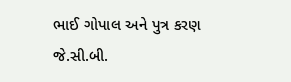ભાઈ ગોપાલ અને પુત્ર કરણ જે.સી.બી.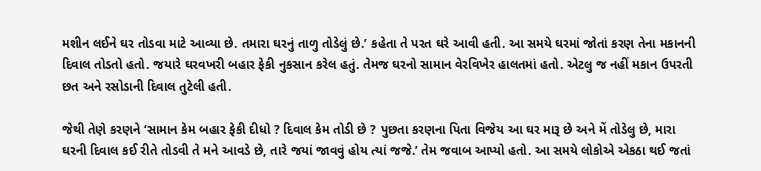મશીન લઈને ઘર તોડવા માટે આવ્યા છે. તમારા ઘરનું તાળુ તોડેલું છે.’ કહેતા તે પરત ઘરે આવી હતી. આ સમયે ઘરમાં જોતાં કરણ તેના મકાનની દિવાલ તોડતો હતો. જયારે ઘરવખરી બહાર ફેકી નુકસાન કરેલ હતું. તેમજ ઘરનો સામાન વેરવિખેર હાલતમાં હતો. એટલુ જ નહીં મકાન ઉપરતી છત અને રસોડાની દિવાલ તુટેલી હતી.

જેથી તેણે કરણને ‘સામાન કેમ બહાર ફેકી દીધો ? દિવાલ કેમ તોડી છે ? પુછતા કરણના પિતા વિજેય આ ઘર મારૂ છે અને મેં તોડેલુ છે, મારા ઘરની દિવાલ કઈ રીતે તોડવી તે મને આવડે છે, તારે જયાં જાવવું હોય ત્યાં જજે.’ તેમ જવાબ આપ્યો હતો. આ સમયે લોકોએ એકઠા થઈ જતાં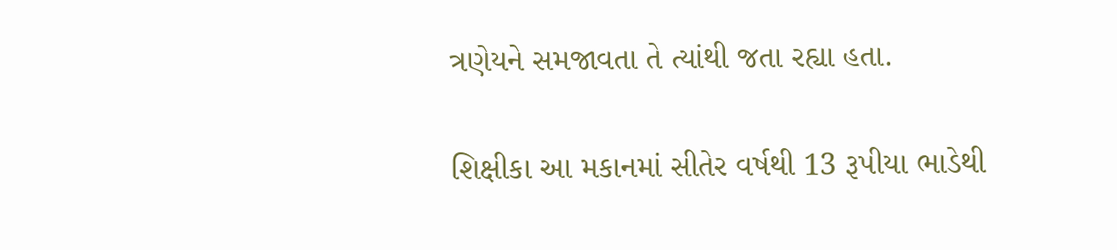ત્રણેયને સમજાવતા તે ત્યાંથી જતા રહ્યા હતા.

શિક્ષીકા આ મકાનમાં સીતેર વર્ષથી 13 રૂપીયા ભાડેથી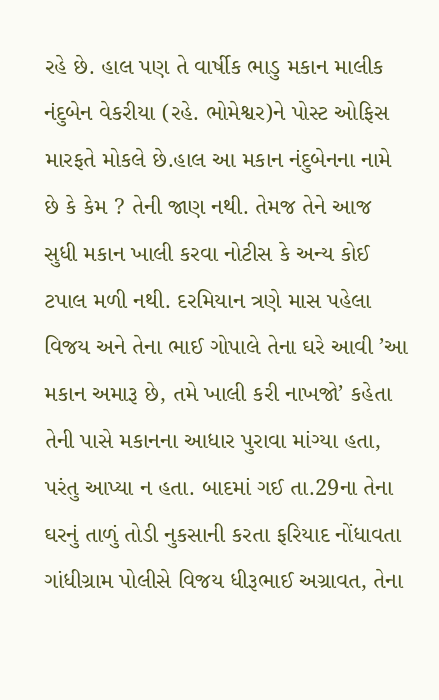રહે છે. હાલ પણ તે વાર્ષીક ભાડુ મકાન માલીક નંદુબેન વેકરીયા (રહે. ભોમેશ્વર)ને પોસ્ટ ઓફિસ મારફતે મોકલે છે.હાલ આ મકાન નંદુબેનના નામે છે કે કેમ ? તેની જાણ નથી. તેમજ તેને આજ સુધી મકાન ખાલી કરવા નોટીસ કે અન્ય કોઈ ટપાલ મળી નથી. દરમિયાન ત્રણે માસ પહેલા વિજય અને તેના ભાઈ ગોપાલે તેના ઘરે આવી ’આ મકાન અમારૂ છે, તમે ખાલી કરી નાખજો’ કહેતા તેની પાસે મકાનના આધાર પુરાવા માંગ્યા હતા, પરંતુ આપ્યા ન હતા. બાદમાં ગઈ તા.29ના તેના ઘરનું તાળું તોડી નુકસાની કરતા ફરિયાદ નોંધાવતા ગાંધીગ્રામ પોલીસે વિજય ધીરૂભાઈ અગ્રાવત, તેના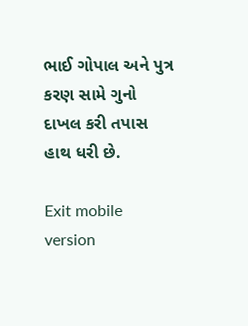ભાઈ ગોપાલ અને પુત્ર કરણ સામે ગુનો દાખલ કરી તપાસ હાથ ધરી છે.

Exit mobile version